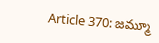Article 370: జమ్మూ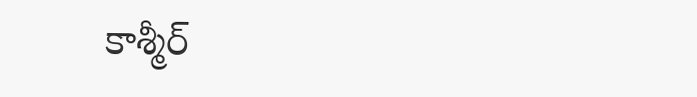కాశ్మీర్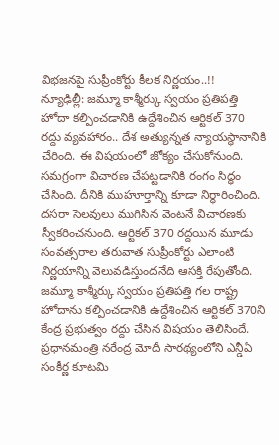విభజనపై సుప్రీంకోర్టు కీలక నిర్ణయం..!!
న్యూఢిల్లీ: జమ్మూ కాశ్మీర్కు స్వయం ప్రతిపత్తి హోదా కల్పించడానికి ఉద్దేశించిన ఆర్టికల్ 370 రద్దు వ్యవహారం.. దేశ అత్యున్నత న్యాయస్థానానికి చేరింది. ఈ విషయంలో జోక్యం చేసుకోనుంది. సమగ్రంగా విచారణ చేపట్టడానికి రంగం సిద్ధం చేసింది. దీనికి ముహూర్తాన్ని కూడా నిర్ధారించింది. దసరా సెలవులు ముగిసిన వెంటనే విచారణకు స్వీకరించనుంది. ఆర్టికల్ 370 రద్దయిన మూడు సంవత్సరాల తరువాత సుప్రీంకోర్టు ఎలాంటి నిర్ణయాన్ని వెలువడిస్తుందనేది ఆసక్తి రేపుతోంది.
జమ్మూ కాశ్మీర్కు స్వయం ప్రతిపత్తి గల రాష్ట్ర హోదాను కల్పించడానికి ఉద్దేశించిన ఆర్టికల్ 370ని కేంద్ర ప్రభుత్వం రద్దు చేసిన విషయం తెలిసిందే. ప్రధానమంత్రి నరేంద్ర మోదీ సారథ్యంలోని ఎన్డీఏ సంకీర్ణ కూటమి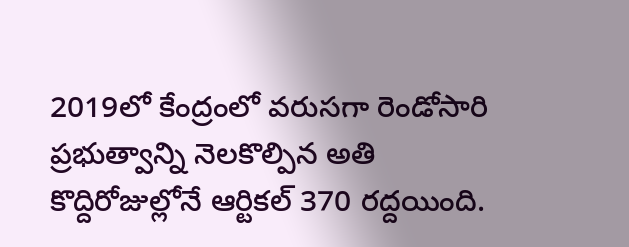2019లో కేంద్రంలో వరుసగా రెండోసారి ప్రభుత్వాన్ని నెలకొల్పిన అతి కొద్దిరోజుల్లోనే ఆర్టికల్ 370 రద్దయింది.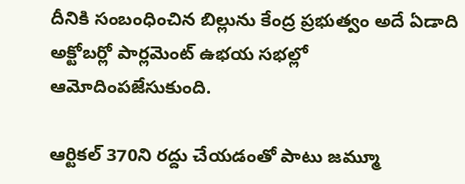దీనికి సంబంధించిన బిల్లును కేంద్ర ప్రభుత్వం అదే ఏడాది అక్టోబర్లో పార్లమెంట్ ఉభయ సభల్లో ఆమోదింపజేసుకుంది.

ఆర్టికల్ 370ని రద్దు చేయడంతో పాటు జమ్మూ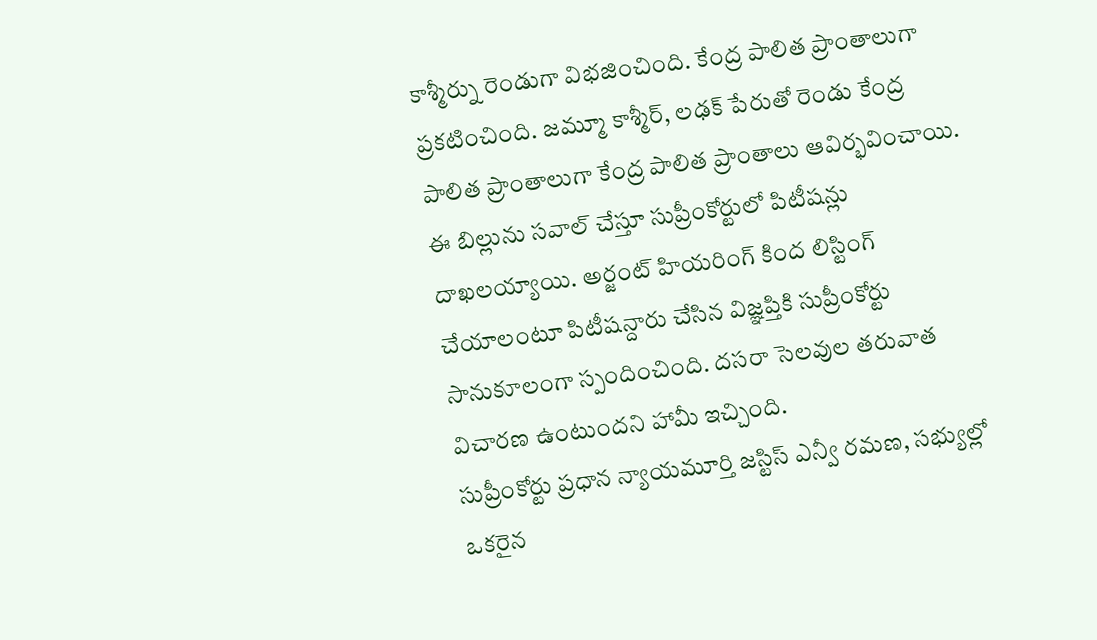కాశ్మీర్ను రెండుగా విభజించింది. కేంద్ర పాలిత ప్రాంతాలుగా ప్రకటించింది. జమ్మూ కాశ్మీర్, లఢక్ పేరుతో రెండు కేంద్ర పాలిత ప్రాంతాలుగా కేంద్ర పాలిత ప్రాంతాలు ఆవిర్భవించాయి. ఈ బిల్లును సవాల్ చేస్తూ సుప్రీంకోర్టులో పిటీషన్లు దాఖలయ్యాయి. అర్జంట్ హియరింగ్ కింద లిస్టింగ్ చేయాలంటూ పిటీషన్దారు చేసిన విజ్ఞప్తికి సుప్రీంకోర్టు సానుకూలంగా స్పందించింది. దసరా సెలవుల తరువాత విచారణ ఉంటుందని హామీ ఇచ్చింది.
సుప్రీంకోర్టు ప్రధాన న్యాయమూర్తి జస్టిస్ ఎన్వీ రమణ, సభ్యుల్లో ఒకరైన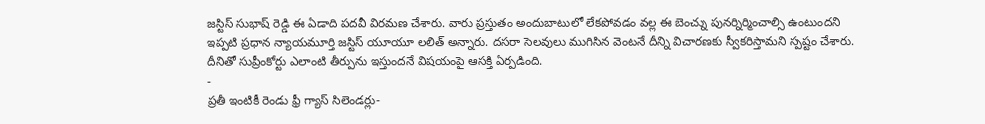జస్టిస్ సుభాష్ రెడ్డి ఈ ఏడాది పదవీ విరమణ చేశారు. వారు ప్రస్తుతం అందుబాటులో లేకపోవడం వల్ల ఈ బెంచ్ను పునర్నిర్మించాల్సి ఉంటుందని ఇప్పటి ప్రధాన న్యాయమూర్తి జస్టిస్ యూయూ లలిత్ అన్నారు. దసరా సెలవులు ముగిసిన వెంటనే దీన్ని విచారణకు స్వీకరిస్తామని స్పష్టం చేశారు. దీనితో సుప్రీంకోర్టు ఎలాంటి తీర్పును ఇస్తుందనే విషయంపై ఆసక్తి ఏర్పడింది.
-
ప్రతీ ఇంటికీ రెండు ఫ్రీ గ్యాస్ సిలెండర్లు-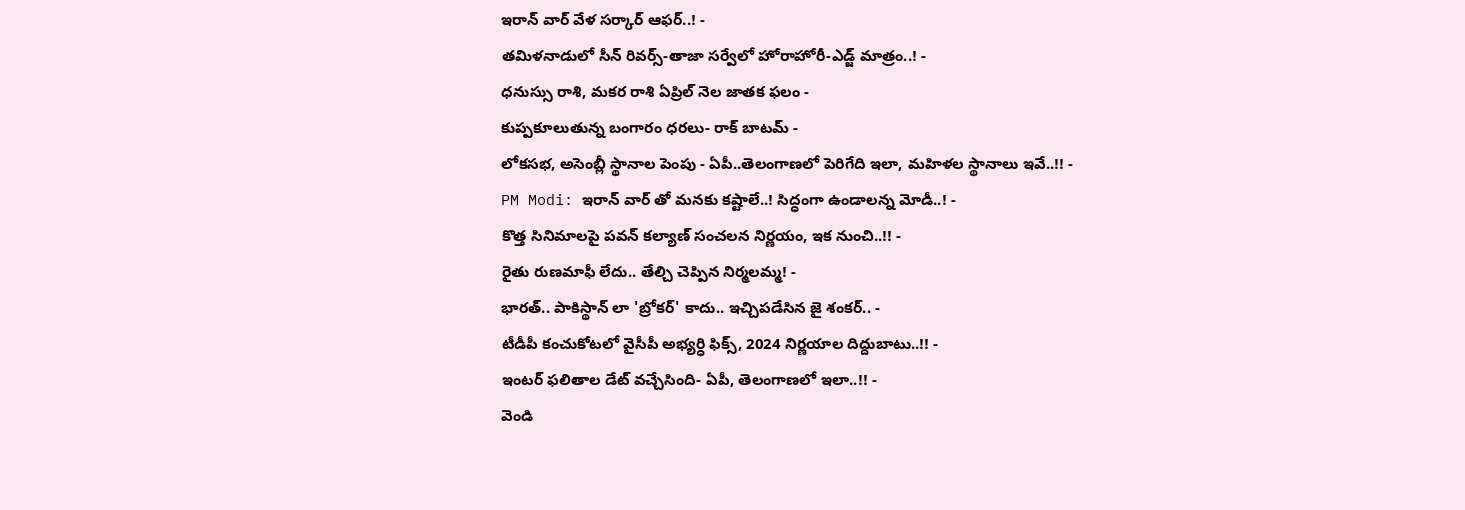ఇరాన్ వార్ వేళ సర్కార్ ఆఫర్..! -
తమిళనాడులో సీన్ రివర్స్-తాజా సర్వేలో హోరాహోరీ-ఎడ్జ్ మాత్రం..! -
ధనుస్సు రాశి, మకర రాశి ఏప్రిల్ నెల జాతక ఫలం -
కుప్పకూలుతున్న బంగారం ధరలు- రాక్ బాటమ్ -
లోకసభ, అసెంబ్లీ స్థానాల పెంపు - ఏపీ..తెలంగాణలో పెరిగేది ఇలా, మహిళల స్థానాలు ఇవే..!! -
PM Modi: ఇరాన్ వార్ తో మనకు కష్టాలే..! సిద్ధంగా ఉండాలన్న మోడీ..! -
కొత్త సినిమాలపై పవన్ కల్యాణ్ సంచలన నిర్ణయం, ఇక నుంచి..!! -
రైతు రుణమాఫీ లేదు.. తేల్చి చెప్పిన నిర్మలమ్మ! -
భారత్.. పాకిస్థాన్ లా 'బ్రోకర్' కాదు.. ఇచ్చిపడేసిన జై శంకర్.. -
టీడీపీ కంచుకోటలో వైసీపీ అభ్యర్ధి ఫిక్స్, 2024 నిర్ణయాల దిద్దుబాటు..!! -
ఇంటర్ ఫలితాల డేట్ వచ్చేసింది- ఏపీ, తెలంగాణలో ఇలా..!! -
వెండి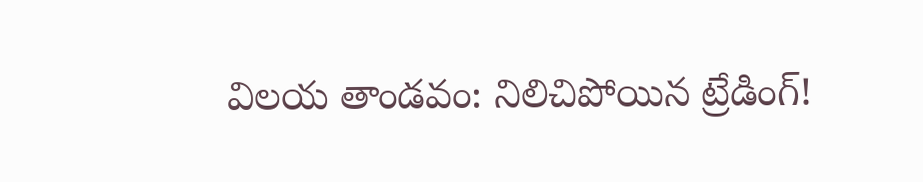విలయ తాండవం: నిలిచిపోయిన ట్రేడింగ్!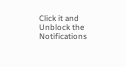Click it and Unblock the Notifications